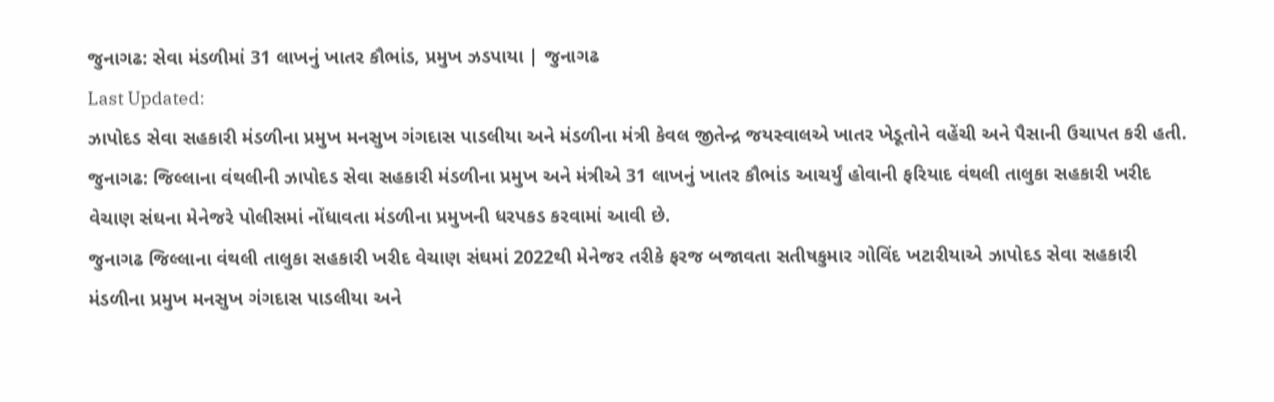જુનાગઢ: સેવા મંડળીમાં 31 લાખનું ખાતર કૌભાંડ, પ્રમુખ ઝડપાયા | જુનાગઢ
Last Updated:
ઝાપોદડ સેવા સહકારી મંડળીના પ્રમુખ મનસુખ ગંગદાસ પાડલીયા અને મંડળીના મંત્રી કેવલ જીતેન્દ્ર જયસ્વાલએ ખાતર ખેડૂતોને વહેંચી અને પૈસાની ઉચાપત કરી હતી.
જુનાગઢ: જિલ્લાના વંથલીની ઝાપોદડ સેવા સહકારી મંડળીના પ્રમુખ અને મંત્રીએ 31 લાખનું ખાતર કૌભાંડ આચર્યું હોવાની ફરિયાદ વંથલી તાલુકા સહકારી ખરીદ વેચાણ સંઘના મેનેજરે પોલીસમાં નોંધાવતા મંડળીના પ્રમુખની ધરપકડ કરવામાં આવી છે.
જુનાગઢ જિલ્લાના વંથલી તાલુકા સહકારી ખરીદ વેચાણ સંઘમાં 2022થી મેનેજર તરીકે ફરજ બજાવતા સતીષકુમાર ગોવિંદ ખટારીયાએ ઝાપોદડ સેવા સહકારી મંડળીના પ્રમુખ મનસુખ ગંગદાસ પાડલીયા અને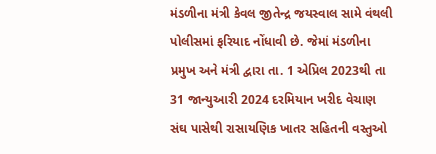મંડળીના મંત્રી કેવલ જીતેન્દ્ર જયસ્વાલ સામે વંથલી પોલીસમાં ફરિયાદ નોંધાવી છે. જેમાં મંડળીના પ્રમુખ અને મંત્રી દ્વારા તા. 1 એપ્રિલ 2023થી તા 31 જાન્યુઆરી 2024 દરમિયાન ખરીદ વેચાણ સંઘ પાસેથી રાસાયણિક ખાતર સહિતની વસ્તુઓ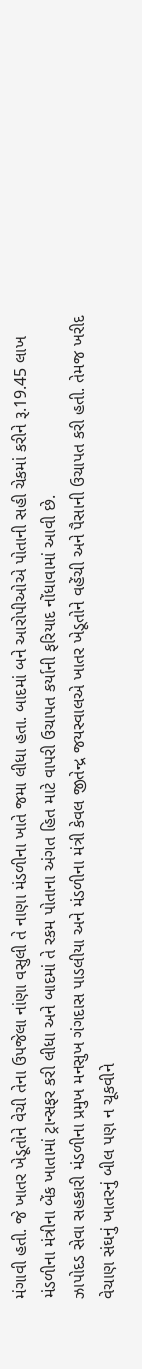મંગાવી હતી. જે ખાતર ખેડૂતોને વેચી તેના ઉપજેલા નાંણા વસુલી તે નાણા મંડળીના ખાતે જમા લીધા હતા. બાદમાં બને આરોપીઓએ પોતાની સહી ચેકમાં કરીને રૂ.19.45 લાખ મંડળીના મંત્રીના બેંક ખાતામાં ટ્રાન્સફર કરી લીધા અને બાદમાં તે રકમ પોતાના અંગત હિત માટે વાપરી ઉચાપત કર્યાની ફરિયાદ નોંધાવામાં આવી છે.
ઝાપોદડ સેવા સહકારી મંડળીના પ્રમુખ મનસુખ ગંગદાસ પાડલીયા અને મંડળીના મંત્રી કેવલ જીતેન્દ્ર જયસ્વાલએ ખાતર ખેડૂતોને વહેંચી અને પૈસાની ઉચાપત કરી હતી. તેમજ ખરીદ વેચાણ સંઘનું ખાતરનું બીલ પણ ન ચૂકવીને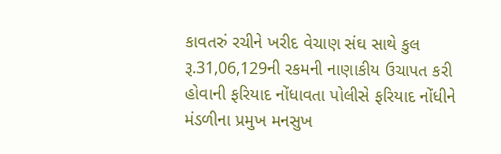કાવતરું રચીને ખરીદ વેચાણ સંઘ સાથે કુલ રૂ.31,06,129ની રકમની નાણાકીય ઉચાપત કરી હોવાની ફરિયાદ નોંધાવતા પોલીસે ફરિયાદ નોંધીને મંડળીના પ્રમુખ મનસુખ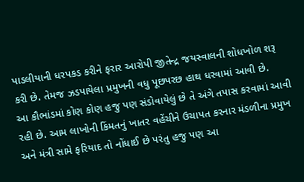પાડલીયાની ધરપકડ કરીને ફરાર આરોપી જીતેન્દ્ર જયસ્વાલની શોધખોળ શરૂ કરી છે. તેમજ ઝડપાયેલા પ્રમુખની વધુ પૂછપરછ હાથ ધરવામાં આવી છે.
આ કૌભાંડમાં કોણ કોણ હજુ પણ સંડોવાયેલું છે તે અંગે તપાસ કરવામાં આવી રહી છે. આમ લાખોની કિંમતનું ખાતર વહેંચીને ઉચાપત કરનાર મંડળીના પ્રમુખ અને મંત્રી સામે ફરિયાદ તો નોંધાઈ છે પરંતુ હજુ પણ આ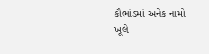કૌભાંડમાં અનેક નામો ખૂલે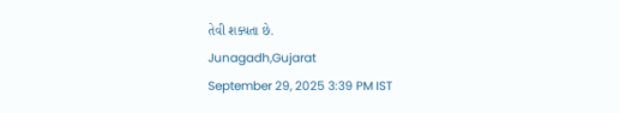તેવી શક્યતા છે.
Junagadh,Gujarat
September 29, 2025 3:39 PM IST